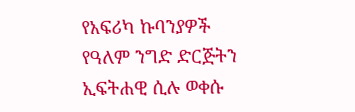የአፍሪካ ኩባንያዎች የዓለም ንግድ ድርጅትን ኢፍትሐዊ ሲሉ ወቀሱ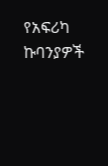የአፍሪካ ኩባንያዎች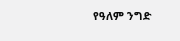የዓለም ንግድ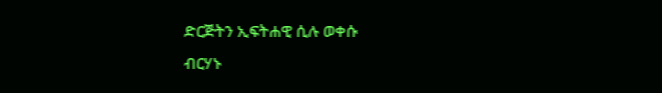ድርጅትን ኢፍትሐዊ ሲሉ ወቀሱ
ብርሃኑ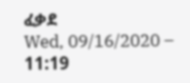ፈቃደ
Wed, 09/16/2020 – 11:19